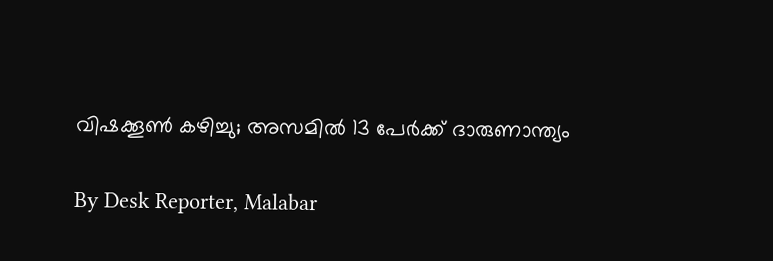വിഷക്കൂണ്‍ കഴിച്ചു; അസമില്‍ 13 പേര്‍ക്ക് ദാരുണാന്ത്യം

By Desk Reporter, Malabar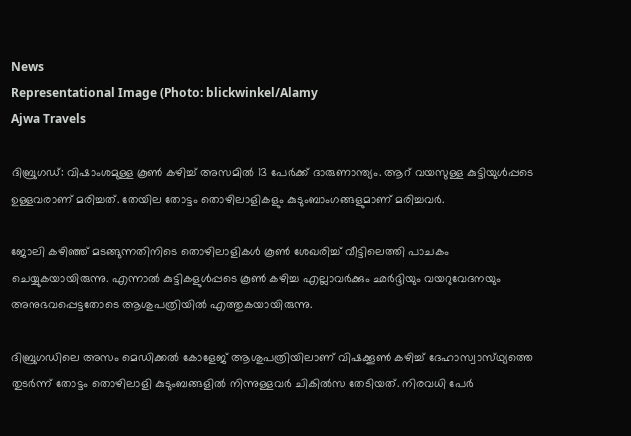News
Representational Image (Photo: blickwinkel/Alamy
Ajwa Travels

ദിബ്രുഗഡ്: വിഷാംശമുള്ള കൂണ്‍ കഴിച്ച് അസമില്‍ 13 പേര്‍ക്ക് ദാരുണാന്ത്യം. ആറ് വയസുള്ള കുട്ടിയുള്‍പ്പടെ ഉള്ളവരാണ് മരിച്ചത്. തേയില തോട്ടം തൊഴിലാളികളും കുടുംബാംഗങ്ങളുമാണ് മരിച്ചവര്‍.

ജോലി കഴിഞ്ഞ് മടങ്ങുന്നതിനിടെ തൊഴിലാളികള്‍ കൂണ്‍ ശേഖരിച്ച് വീട്ടിലെത്തി പാചകം ചെയ്യുകയായിരുന്നു. എന്നാല്‍ കുട്ടികളുള്‍പ്പടെ കൂണ്‍ കഴിച്ച എല്ലാവര്‍ക്കും ഛര്‍ദ്ദിയും വയറുവേദനയും അനുഭവപ്പെട്ടതോടെ ആശുപത്രിയിൽ എത്തുകയായിരുന്നു.

ദിബ്രുഗഡിലെ അസം മെഡിക്കല്‍ കോളേജ് ആശുപത്രിയിലാണ് വിഷക്കൂണ്‍ കഴിച്ച് ദേഹാസ്വാസ്‌ഥ്യത്തെ തുടര്‍ന്ന് തോട്ടം തൊഴിലാളി കുടുംബങ്ങളില്‍ നിന്നുള്ളവര്‍ ചികിൽസ തേടിയത്. നിരവധി പേര്‍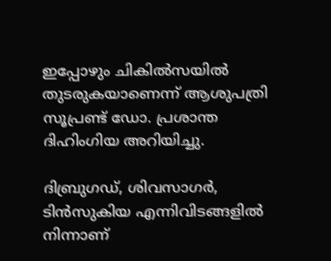ഇപ്പോഴും ചികിൽസയില്‍ തുടരുകയാണെന്ന് ആശുപത്രി സൂപ്രണ്ട് ഡോ. പ്രശാന്ത ദിഹിംഗിയ അറിയിച്ചു.

ദിബ്രുഗഡ്, ശിവസാഗര്‍, ടിന്‍സുകിയ എന്നിവിടങ്ങളില്‍ നിന്നാണ്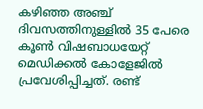കഴിഞ്ഞ അഞ്ച് ദിവസത്തിനുള്ളില്‍ 35 പേരെ കൂണ്‍ വിഷബാധയേറ്റ് മെഡിക്കല്‍ കോളേജില്‍ പ്രവേശിപ്പിച്ചത്. രണ്ട്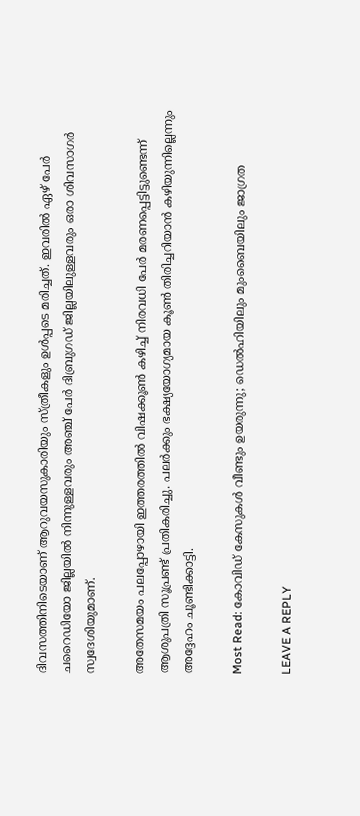ദിവസത്തിനിടെയാണ് ആറുവയസുകാരിയും സ്‌ത്രീകളും ഉള്‍പ്പടെ മരിച്ചത്. ഇവരില്‍ ഏഴ് പേര്‍ ചറൈഡിയോ ജില്ലയില്‍ നിന്നുള്ളവരും അഞ്ച് പേര്‍ ദിബ്രുഗഡ് ജില്ലയിലുള്ളവരും ഒരാ ശിവസാഗര്‍ സ്വദേശിയുമാണ്.

അതേസമയം പലപ്പോഴായി ഇത്തരത്തില്‍ വിഷക്കൂണ്‍ കഴിച്ച് നിരവധി പേര്‍ മരണപ്പെട്ടിട്ടുണ്ടെന്ന് ആശുപത്രി സൂപ്രണ്ട് പ്രതികരിച്ചു. പലര്‍ക്കും ഭക്ഷ്യയോഗ്യമായ കൂണ്‍ തിരിച്ചറിയാന്‍ കഴിയുന്നില്ലെന്നും അദ്ദേഹം ചൂണ്ടിക്കാട്ടി.

Most Read: കോവിഡ് കേസുകൾ വീണ്ടും ഉയരുന്നു; ഡെൽഹിയിലും മുംബൈയിലും ജാഗ്രത

LEAVE A REPLY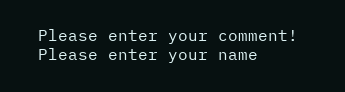Please enter your comment!
Please enter your name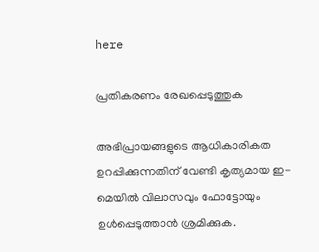here

പ്രതികരണം രേഖപ്പെടുത്തുക

അഭിപ്രായങ്ങളുടെ ആധികാരികത ഉറപ്പിക്കുന്നതിന് വേണ്ടി കൃത്യമായ ഇ-മെയിൽ വിലാസവും ഫോട്ടോയും ഉൾപ്പെടുത്താൻ ശ്രമിക്കുക.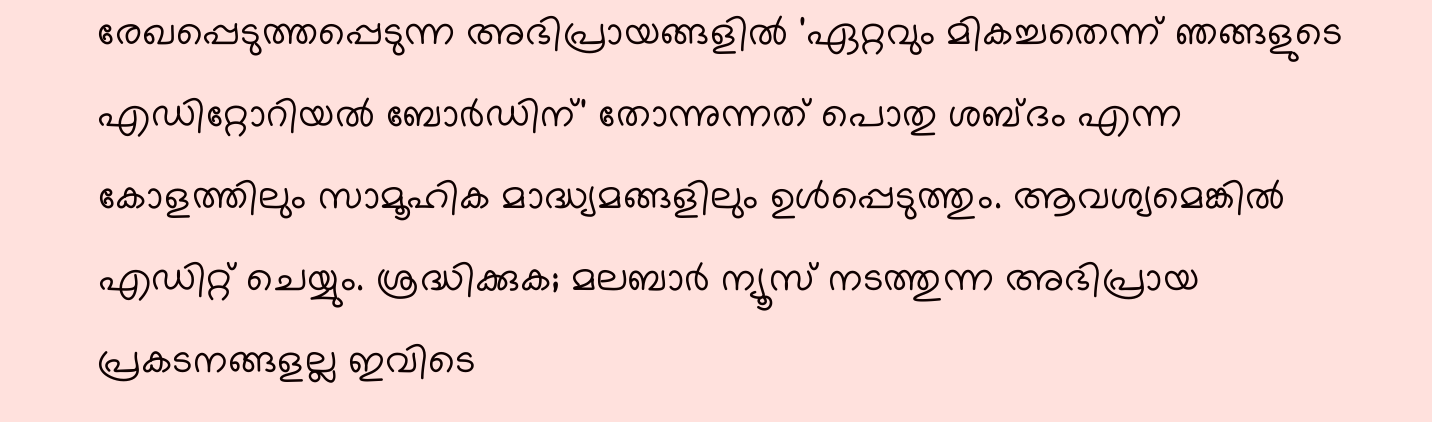രേഖപ്പെടുത്തപ്പെടുന്ന അഭിപ്രായങ്ങളിൽ 'ഏറ്റവും മികച്ചതെന്ന് ഞങ്ങളുടെ എഡിറ്റോറിയൽ ബോർഡിന്' തോന്നുന്നത് പൊതു ശബ്‌ദം എന്ന കോളത്തിലും സാമൂഹിക മാദ്ധ്യമങ്ങളിലും ഉൾപ്പെടുത്തും. ആവശ്യമെങ്കിൽ എഡിറ്റ് ചെയ്യും. ശ്രദ്ധിക്കുക; മലബാർ ന്യൂസ് നടത്തുന്ന അഭിപ്രായ പ്രകടനങ്ങളല്ല ഇവിടെ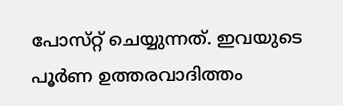പോസ്‌റ്റ് ചെയ്യുന്നത്. ഇവയുടെ പൂർണ ഉത്തരവാദിത്തം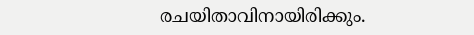രചയിതാവിനായിരിക്കും.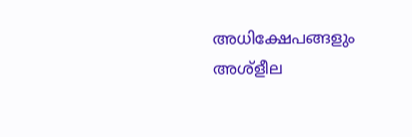അധിക്ഷേപങ്ങളും അശ്‌ളീല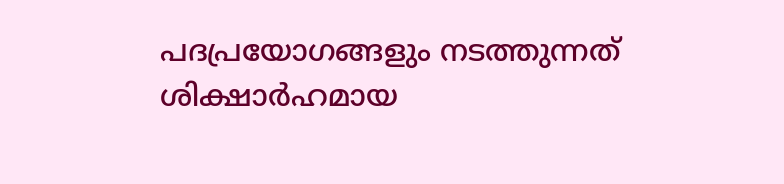പദപ്രയോഗങ്ങളും നടത്തുന്നത് ശിക്ഷാർഹമായ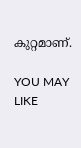കുറ്റമാണ്.

YOU MAY LIKE